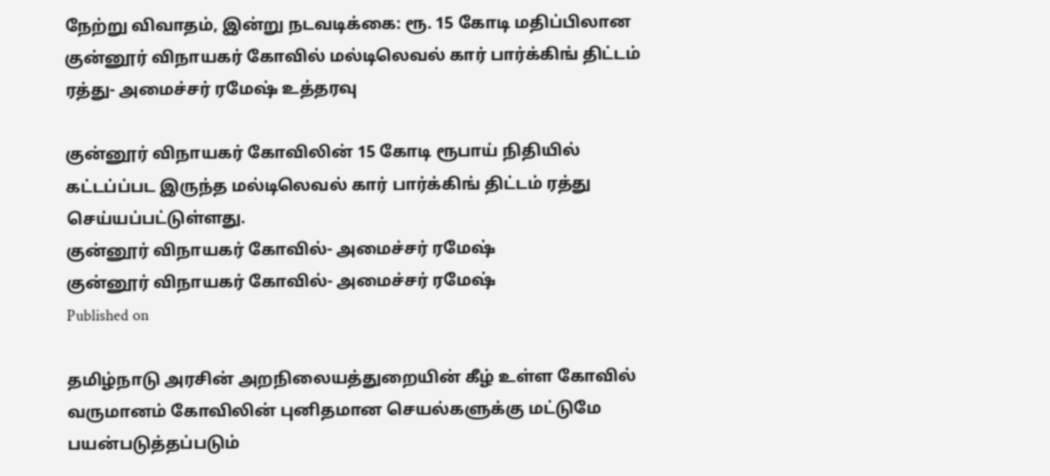நேற்று விவாதம், இன்று நடவடிக்கை: ரூ. 15 கோடி மதிப்பிலான குன்னூர் விநாயகர் கோவில் மல்டிலெவல் கார் பார்க்கிங் திட்டம் ரத்து- அமைச்சர் ரமேஷ் உத்தரவு

குன்னூர் விநாயகர் கோவிலின் 15 கோடி ரூபாய் நிதியில் கட்டப்ப்பட இருந்த மல்டிலெவல் கார் பார்க்கிங் திட்டம் ரத்து செய்யப்பட்டுள்ளது.
குன்னூர் விநாயகர் கோவில்- அமைச்சர் ரமேஷ்
குன்னூர் விநாயகர் கோவில்- அமைச்சர் ரமேஷ்
Published on

தமிழ்நாடு அரசின் அறநிலையத்துறையின் கீழ் உள்ள கோவில் வருமானம் கோவிலின் புனிதமான செயல்களுக்கு மட்டுமே பயன்படுத்தப்படும்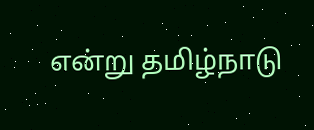என்று தமிழ்நாடு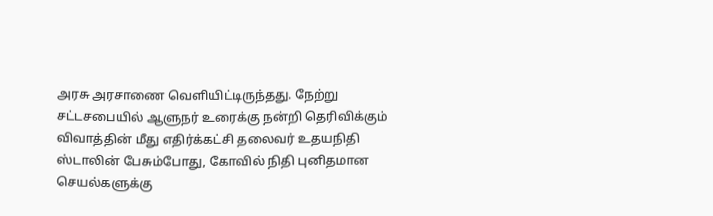அரசு அரசாணை வெளியிட்டிருந்தது. நேற்று சட்டசபையில் ஆளுநர் உரைக்கு நன்றி தெரிவிக்கும் விவாத்தின் மீது எதிர்க்கட்சி தலைவர் உதயநிதி ஸ்டாலின் பேசும்போது, கோவில் நிதி புனிதமான செயல்களுக்கு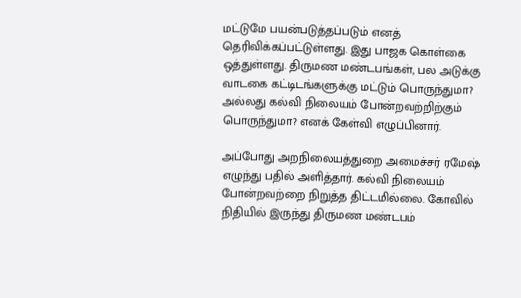மட்டுமே பயன்படுத்தப்படும் எனத் தெரிவிக்கப்பட்டுள்ளது. இது பாஜக கொள்கை ஒத்துள்ளது. திருமண மண்டபங்கள், பல அடுக்கு வாடகை கட்டிடங்களுக்கு மட்டும் பொருந்துமா? அல்லது கல்வி நிலையம் போன்றவற்றிற்கும் பொருந்துமா? எனக் கேள்வி எழுப்பினார்.

அப்போது அறநிலையத்துறை அமைச்சர் ரமேஷ் எழுந்து பதில் அளித்தார். கல்வி நிலையம் போன்றவற்றை நிறுத்த திட்டமில்லை. கோவில் நிதியில் இருந்து திருமண மண்டபம்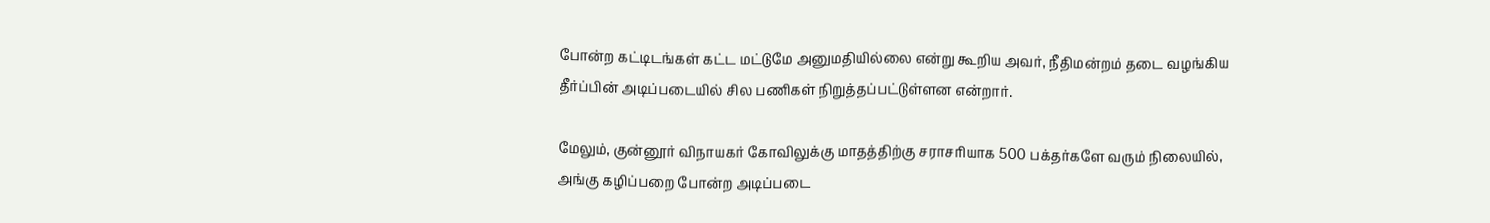போன்ற கட்டிடங்கள் கட்ட மட்டுமே அனுமதியில்லை என்று கூறிய அவர், நீதிமன்றம் தடை வழங்கிய தீர்ப்பின் அடிப்படையில் சில பணிகள் நிறுத்தப்பட்டுள்ளன என்றார்.

மேலும், குன்னூர் விநாயகர் கோவிலுக்கு மாதத்திற்கு சராசரியாக 500 பக்தர்களே வரும் நிலையில், அங்கு கழிப்பறை போன்ற அடிப்படை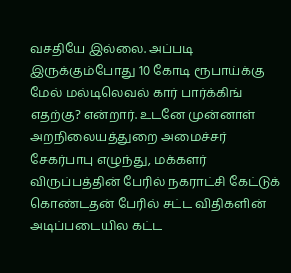வசதியே இல்லை. அப்படி இருக்கும்போது 10 கோடி ரூபாய்க்கு மேல் மல்டிலெவல் கார் பார்க்கிங் எதற்கு? என்றார். உடனே முன்னாள் அறநிலையத்துறை அமைச்சர் சேகர்பாபு எழுந்து, மக்களர் விருப்பத்தின் பேரில் நகராட்சி கேட்டுக் கொண்டதன் பேரில் சட்ட விதிகளின் அடிப்படையில கட்ட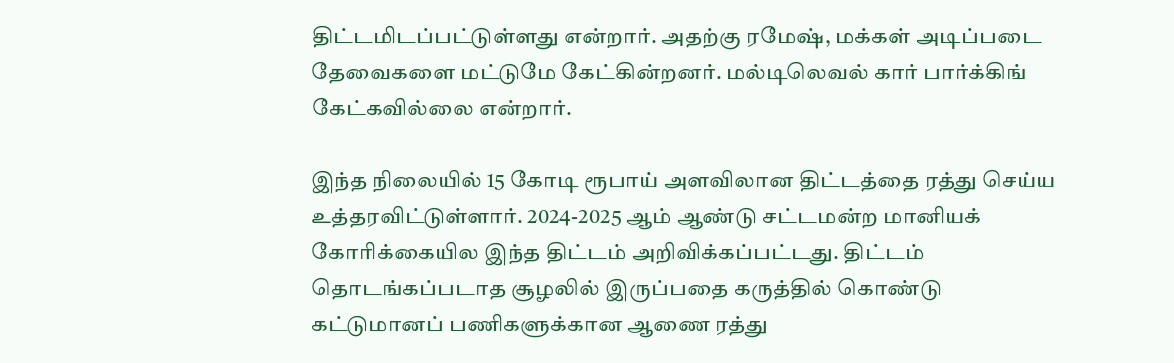திட்டமிடப்பட்டுள்ளது என்றார். அதற்கு ரமேஷ், மக்கள் அடிப்படை தேவைகளை மட்டுமே கேட்கின்றனர். மல்டிலெவல் கார் பார்க்கிங் கேட்கவில்லை என்றார்.

இந்த நிலையில் 15 கோடி ரூபாய் அளவிலான திட்டத்தை ரத்து செய்ய உத்தரவிட்டுள்ளார். 2024-2025 ஆம் ஆண்டு சட்டமன்ற மானியக் கோரிக்கையில இந்த திட்டம் அறிவிக்கப்பட்டது. திட்டம் தொடங்கப்படாத சூழலில் இருப்பதை கருத்தில் கொண்டு கட்டுமானப் பணிகளுக்கான ஆணை ரத்து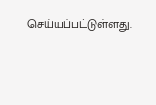செய்யப்பட்டுள்ளது.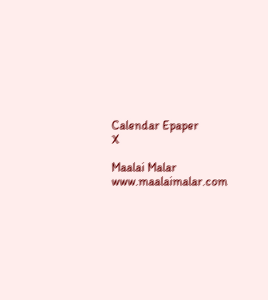Calendar Epaper
X

Maalai Malar
www.maalaimalar.com